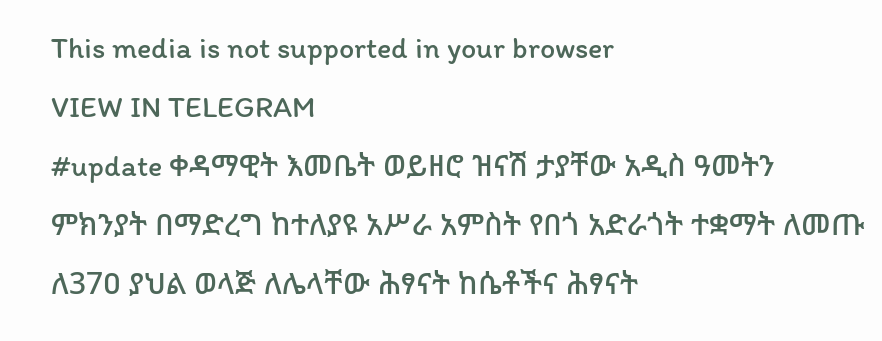This media is not supported in your browser
VIEW IN TELEGRAM
#update ቀዳማዊት እመቤት ወይዘሮ ዝናሽ ታያቸው አዲስ ዓመትን ምክንያት በማድረግ ከተለያዩ አሥራ አምስት የበጎ አድራጎት ተቋማት ለመጡ ለ37ዐ ያህል ወላጅ ለሌላቸው ሕፃናት ከሴቶችና ሕፃናት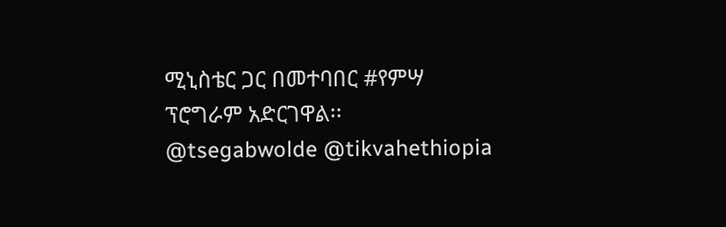ሚኒስቴር ጋር በመተባበር #የምሣ ፕሮግራም አድርገዋል፡፡
@tsegabwolde @tikvahethiopia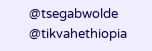@tsegabwolde @tikvahethiopia